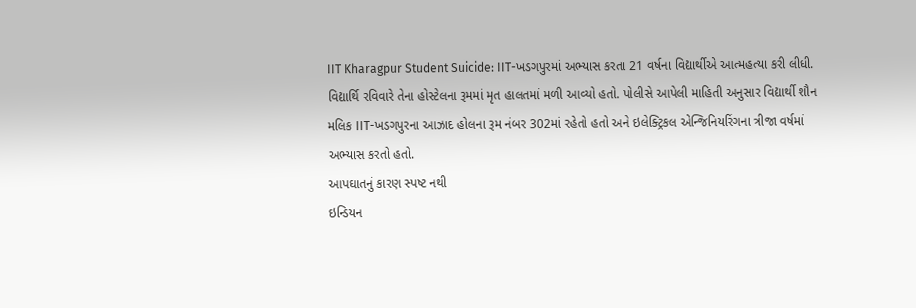IIT Kharagpur Student Suicide: IIT-ખડગપુરમાં અભ્યાસ કરતા 21 વર્ષના વિદ્યાર્થીએ આત્મહત્યા કરી લીધી. વિદ્યાર્થિ રવિવારે તેના હોસ્ટેલના રૂમમાં મૃત હાલતમાં મળી આવ્યો હતો. પોલીસે આપેલી માહિતી અનુસાર વિદ્યાર્થી શૌન મલિક IIT-ખડગપુરના આઝાદ હોલના રૂમ નંબર 302માં રહેતો હતો અને ઇલેક્ટ્રિકલ એન્જિનિયરિંગના ત્રીજા વર્ષમાં અભ્યાસ કરતો હતો.
આપઘાતનું કારણ સ્પષ્ટ નથી
ઇન્ડિયન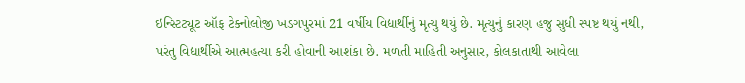ઇન્સ્ટિટ્યૂટ ઑફ ટેક્નોલોજી ખડગપુરમાં 21 વર્ષીય વિદ્યાર્થીનું મૃત્યુ થયું છે. મૃત્યુનું કારણ હજુ સુધી સ્પષ્ટ થયું નથી, પરંતુ વિદ્યાર્થીએ આત્મહત્યા કરી હોવાની આશંકા છે. મળતી માહિતી અનુસાર, કોલકાતાથી આવેલા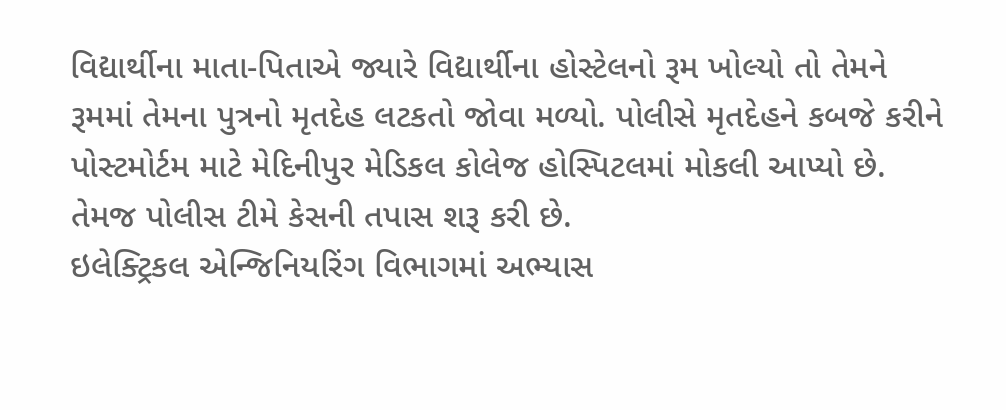વિદ્યાર્થીના માતા-પિતાએ જ્યારે વિદ્યાર્થીના હોસ્ટેલનો રૂમ ખોલ્યો તો તેમને રૂમમાં તેમના પુત્રનો મૃતદેહ લટકતો જોવા મળ્યો. પોલીસે મૃતદેહને કબજે કરીને પોસ્ટમોર્ટમ માટે મેદિનીપુર મેડિકલ કોલેજ હોસ્પિટલમાં મોકલી આપ્યો છે. તેમજ પોલીસ ટીમે કેસની તપાસ શરૂ કરી છે.
ઇલેક્ટ્રિકલ એન્જિનિયરિંગ વિભાગમાં અભ્યાસ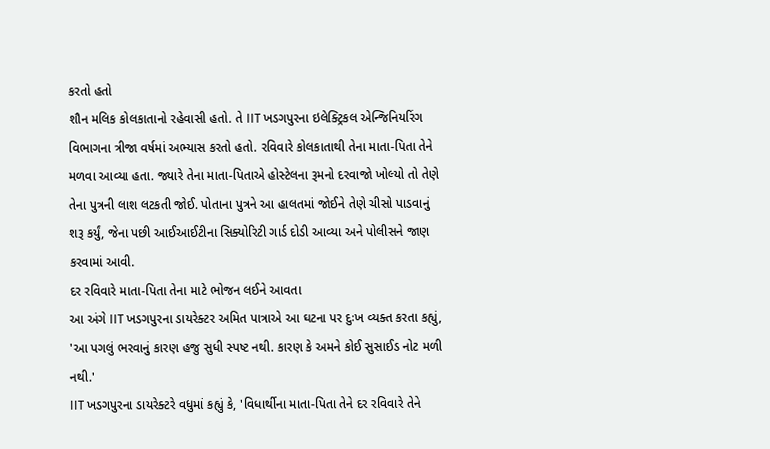કરતો હતો
શૌન મલિક કોલકાતાનો રહેવાસી હતો. તે IIT ખડગપુરના ઇલેક્ટ્રિકલ એન્જિનિયરિંગ વિભાગના ત્રીજા વર્ષમાં અભ્યાસ કરતો હતો. રવિવારે કોલકાતાથી તેના માતા-પિતા તેને મળવા આવ્યા હતા. જ્યારે તેના માતા-પિતાએ હોસ્ટેલના રૂમનો દરવાજો ખોલ્યો તો તેણે તેના પુત્રની લાશ લટકતી જોઈ. પોતાના પુત્રને આ હાલતમાં જોઈને તેણે ચીસો પાડવાનું શરૂ કર્યું, જેના પછી આઈઆઈટીના સિક્યોરિટી ગાર્ડ દોડી આવ્યા અને પોલીસને જાણ કરવામાં આવી.
દર રવિવારે માતા-પિતા તેના માટે ભોજન લઈને આવતા
આ અંગે IIT ખડગપુરના ડાયરેક્ટર અમિત પાત્રાએ આ ઘટના પર દુઃખ વ્યક્ત કરતા કહ્યું, 'આ પગલું ભરવાનું કારણ હજુ સુધી સ્પષ્ટ નથી. કારણ કે અમને કોઈ સુસાઈડ નોટ મળી નથી.'
IIT ખડગપુરના ડાયરેક્ટરે વધુમાં કહ્યું કે, 'વિધાર્થીના માતા-પિતા તેને દર રવિવારે તેને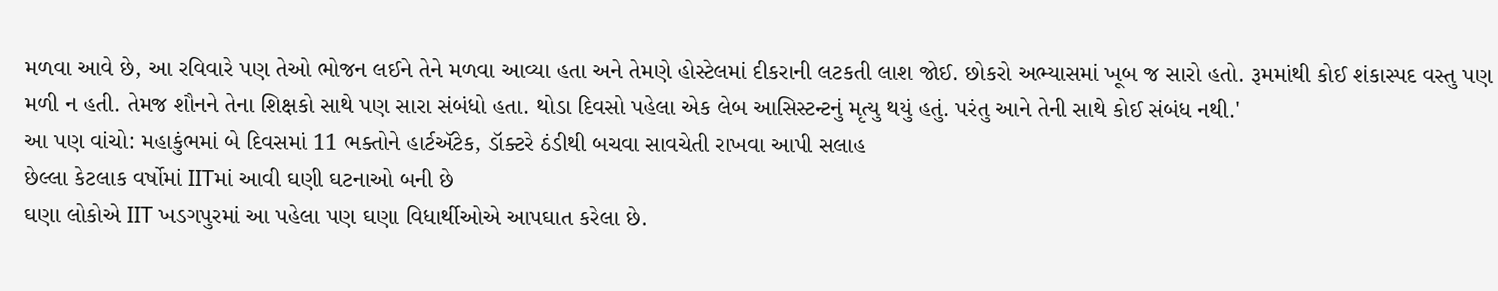મળવા આવે છે, આ રવિવારે પણ તેઓ ભોજન લઈને તેને મળવા આવ્યા હતા અને તેમણે હોસ્ટેલમાં દીકરાની લટકતી લાશ જોઈ. છોકરો અભ્યાસમાં ખૂબ જ સારો હતો. રૂમમાંથી કોઈ શંકાસ્પદ વસ્તુ પણ મળી ન હતી. તેમજ શૌનને તેના શિક્ષકો સાથે પણ સારા સંબંધો હતા. થોડા દિવસો પહેલા એક લેબ આસિસ્ટન્ટનું મૃત્યુ થયું હતું. પરંતુ આને તેની સાથે કોઈ સંબંધ નથી.'
આ પણ વાંચો: મહાકુંભમાં બે દિવસમાં 11 ભક્તોને હાર્ટઍટેક, ડૉક્ટરે ઠંડીથી બચવા સાવચેતી રાખવા આપી સલાહ
છેલ્લા કેટલાક વર્ષોમાં IITમાં આવી ઘણી ઘટનાઓ બની છે
ઘણા લોકોએ IIT ખડગપુરમાં આ પહેલા પણ ઘણા વિધાર્થીઓએ આપઘાત કરેલા છે.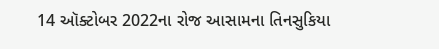14 ઑક્ટોબર 2022ના રોજ આસામના તિનસુકિયા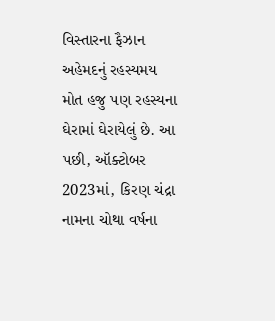વિસ્તારના ફૈઝાન અહેમદનું રહસ્યમય મોત હજુ પણ રહસ્યના ઘેરામાં ઘેરાયેલું છે. આ પછી, ઑક્ટોબર 2023માં, કિરણ ચંદ્રા નામના ચોથા વર્ષના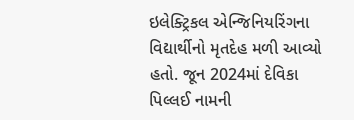ઇલેક્ટ્રિકલ એન્જિનિયરિંગના વિદ્યાર્થીનો મૃતદેહ મળી આવ્યો હતો. જૂન 2024માં દેવિકા પિલ્લઈ નામની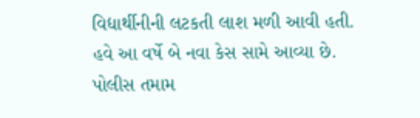વિદ્યાર્થીનીની લટકતી લાશ મળી આવી હતી. હવે આ વર્ષે બે નવા કેસ સામે આવ્યા છે. પોલીસ તમામ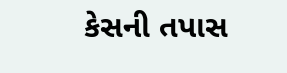કેસની તપાસ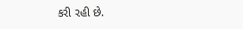કરી રહી છે.